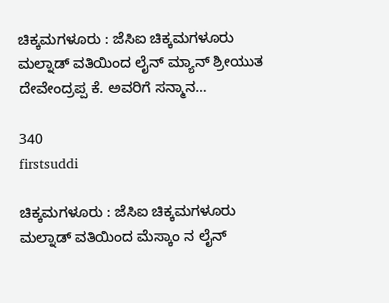ಚಿಕ್ಕಮಗಳೂರು : ಜೆಸಿಐ ಚಿಕ್ಕಮಗಳೂರು ಮಲ್ನಾಡ್ ವತಿಯಿಂದ ಲೈನ್ ಮ್ಯಾನ್ ಶ್ರೀಯುತ ದೇವೇಂದ್ರಪ್ಪ ಕೆ. ಅವರಿಗೆ ಸನ್ಮಾನ…

340
firstsuddi

ಚಿಕ್ಕಮಗಳೂರು : ಜೆಸಿಐ ಚಿಕ್ಕಮಗಳೂರು ಮಲ್ನಾಡ್ ವತಿಯಿಂದ ಮೆಸ್ಕಾಂ ನ ಲೈನ್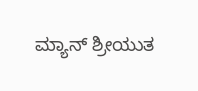ಮ್ಯಾನ್ ಶ್ರೀಯುತ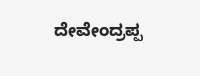ದೇವೇಂದ್ರಪ್ಪ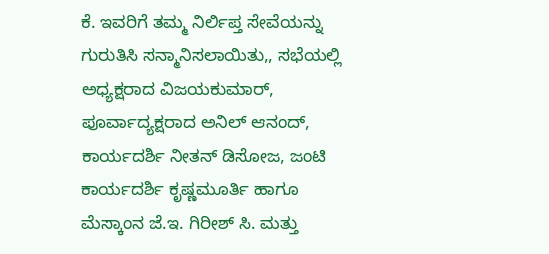ಕೆ. ಇವರಿಗೆ ತಮ್ಮ ನಿರ್ಲಿಪ್ತ ಸೇವೆಯನ್ನು ಗುರುತಿಸಿ ಸನ್ಮಾನಿಸಲಾಯಿತು,, ಸಭೆಯಲ್ಲಿ ಅಧ್ಯಕ್ಷರಾದ ವಿಜಯಕುಮಾರ್, ಪೂರ್ವಾದ್ಯಕ್ಷರಾದ ಅನಿಲ್ ಆನಂದ್, ಕಾರ್ಯದರ್ಶಿ ನೀತನ್ ಡಿಸೋಜ, ಜಂಟಿ ಕಾರ್ಯದರ್ಶಿ ಕೃಷ್ಣಮೂರ್ತಿ ಹಾಗೂ ಮೆಸ್ಕಾಂನ ಜೆ.ಇ. ಗಿರೀಶ್ ಸಿ. ಮತ್ತು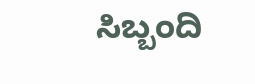ಸಿಬ್ಬಂದಿ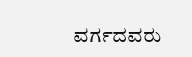ವರ್ಗದವರು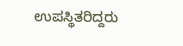ಉಪಸ್ಥಿತರಿದ್ದರು